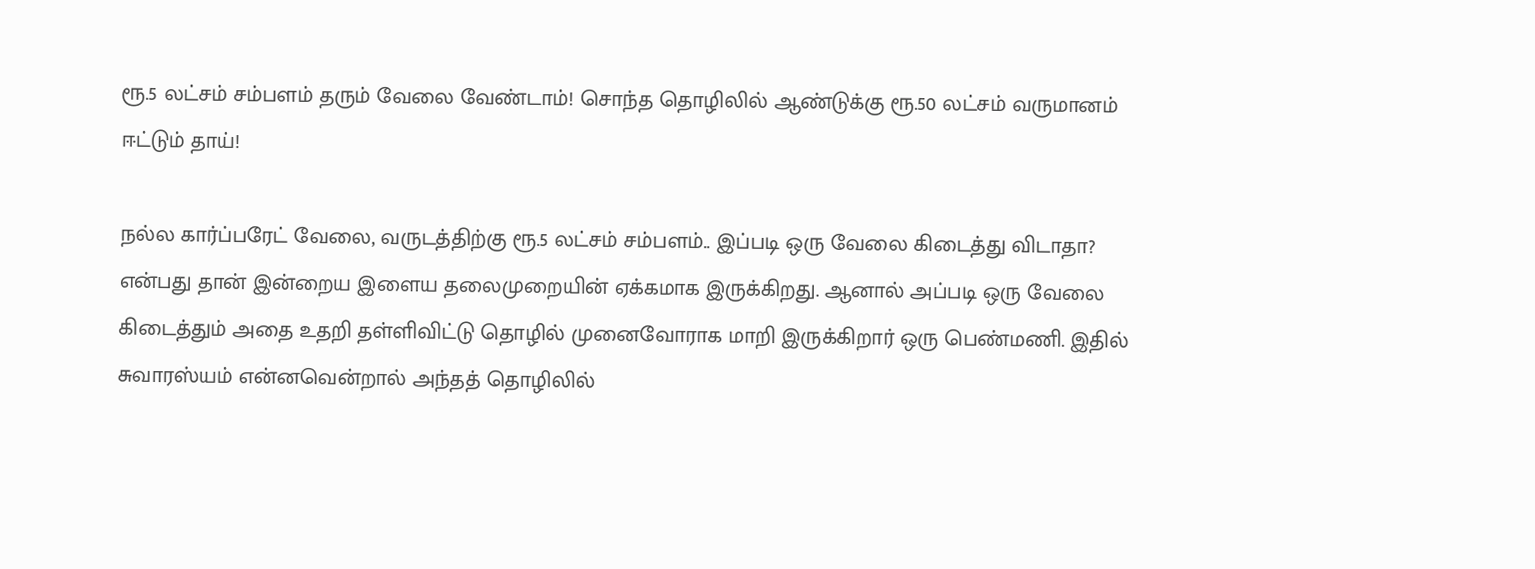ரூ.5 லட்சம் சம்பளம் தரும் வேலை வேண்டாம்! சொந்த தொழிலில் ஆண்டுக்கு ரூ.50 லட்சம் வருமானம் ஈட்டும் தாய்!

நல்ல கார்ப்பரேட் வேலை, வருடத்திற்கு ரூ.5 லட்சம் சம்பளம்.. இப்படி ஒரு வேலை கிடைத்து விடாதா? என்பது தான் இன்றைய இளைய தலைமுறையின் ஏக்கமாக இருக்கிறது. ஆனால் அப்படி ஒரு வேலை கிடைத்தும் அதை உதறி தள்ளிவிட்டு தொழில் முனைவோராக மாறி இருக்கிறார் ஒரு பெண்மணி. இதில் சுவாரஸ்யம் என்னவென்றால் அந்தத் தொழிலில்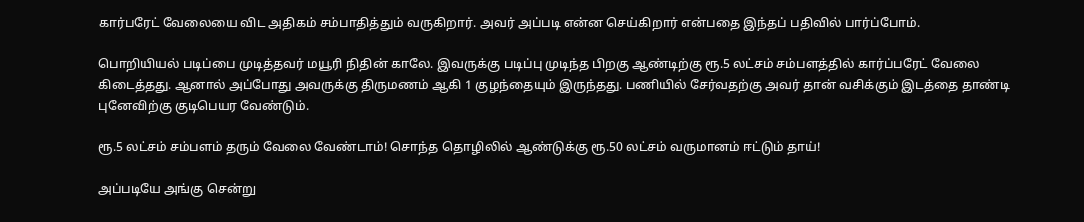கார்பரேட் வேலையை விட அதிகம் சம்பாதித்தும் வருகிறார். அவர் அப்படி என்ன செய்கிறார் என்பதை இந்தப் பதிவில் பார்ப்போம்.

பொறியியல் படிப்பை முடித்தவர் மயூரி நிதின் காலே. இவருக்கு படிப்பு முடிந்த பிறகு ஆண்டிற்கு ரூ.5 லட்சம் சம்பளத்தில் கார்ப்பரேட் வேலை கிடைத்தது. ஆனால் அப்போது அவருக்கு திருமணம் ஆகி 1 குழந்தையும் இருந்தது. பணியில் சேர்வதற்கு அவர் தான் வசிக்கும் இடத்தை தாண்டி புனேவிற்கு குடிபெயர வேண்டும்.

ரூ.5 லட்சம் சம்பளம் தரும் வேலை வேண்டாம்! சொந்த தொழிலில் ஆண்டுக்கு ரூ.50 லட்சம் வருமானம் ஈட்டும் தாய்!

அப்படியே அங்கு சென்று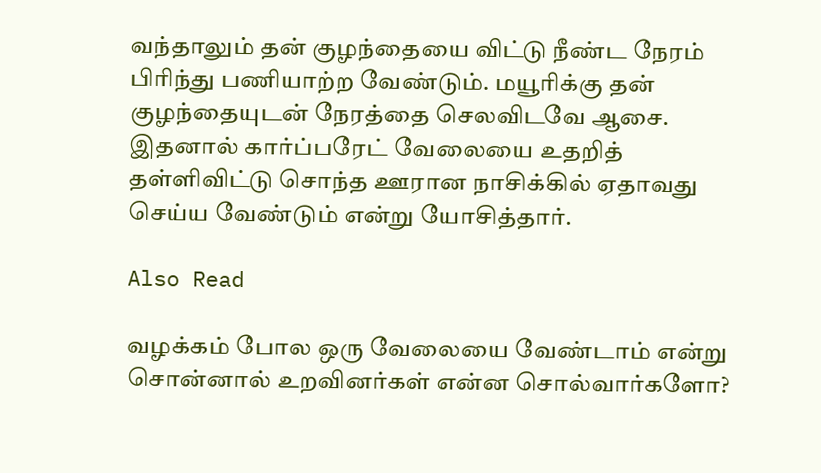வந்தாலும் தன் குழந்தையை விட்டு நீண்ட நேரம் பிரிந்து பணியாற்ற வேண்டும். மயூரிக்கு தன் குழந்தையுடன் நேரத்தை செலவிடவே ஆசை. இதனால் கார்ப்பரேட் வேலையை உதறித் தள்ளிவிட்டு சொந்த ஊரான நாசிக்கில் ஏதாவது செய்ய வேண்டும் என்று யோசித்தார்.

Also Read

வழக்கம் போல ஒரு வேலையை வேண்டாம் என்று சொன்னால் உறவினர்கள் என்ன சொல்வார்களோ?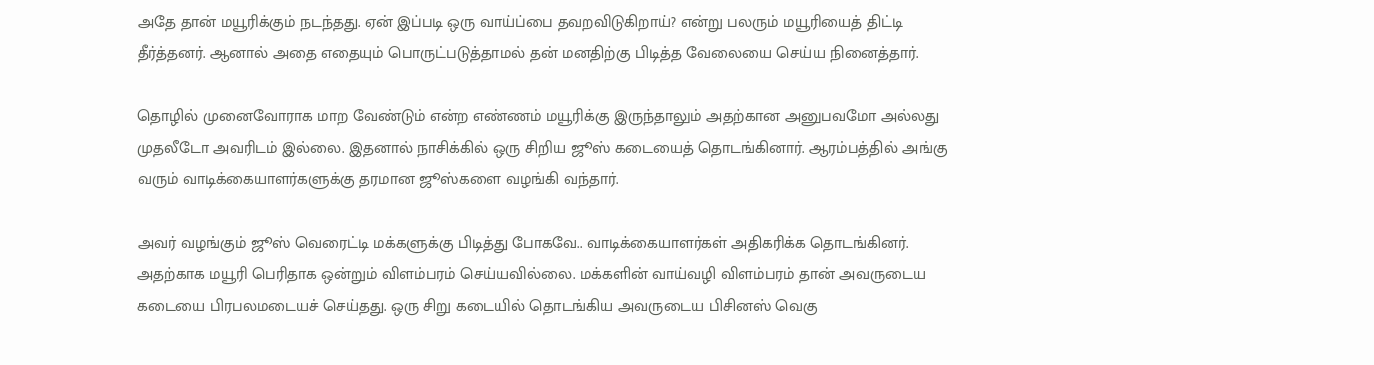அதே தான் மயூரிக்கும் நடந்தது. ஏன் இப்படி ஒரு வாய்ப்பை தவறவிடுகிறாய்? என்று பலரும் மயூரியைத் திட்டி தீர்த்தனர். ஆனால் அதை எதையும் பொருட்படுத்தாமல் தன் மனதிற்கு பிடித்த வேலையை செய்ய நினைத்தார்.

தொழில் முனைவோராக மாற வேண்டும் என்ற எண்ணம் மயூரிக்கு இருந்தாலும் அதற்கான அனுபவமோ அல்லது முதலீடோ அவரிடம் இல்லை. இதனால் நாசிக்கில் ஒரு சிறிய ஜூஸ் கடையைத் தொடங்கினார். ஆரம்பத்தில் அங்கு வரும் வாடிக்கையாளர்களுக்கு தரமான ஜூஸ்களை வழங்கி வந்தார்.

அவர் வழங்கும் ஜூஸ் வெரைட்டி மக்களுக்கு பிடித்து போகவே.. வாடிக்கையாளர்கள் அதிகரிக்க தொடங்கினர். அதற்காக மயூரி பெரிதாக ஒன்றும் விளம்பரம் செய்யவில்லை. மக்களின் வாய்வழி விளம்பரம் தான் அவருடைய கடையை பிரபலமடையச் செய்தது. ஒரு சிறு கடையில் தொடங்கிய அவருடைய பிசினஸ் வெகு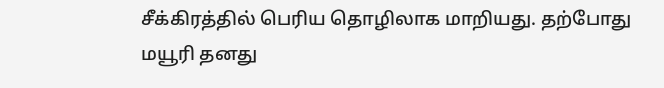சீக்கிரத்தில் பெரிய தொழிலாக மாறியது. தற்போது மயூரி தனது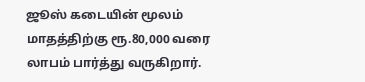ஜூஸ் கடையின் மூலம் மாதத்திற்கு ரூ.80,000 வரை லாபம் பார்த்து வருகிறார்.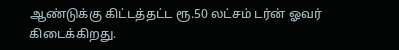ஆண்டுக்கு கிட்டத்தட்ட ரூ.50 லட்சம் டர்ன் ஓவர் கிடைக்கிறது.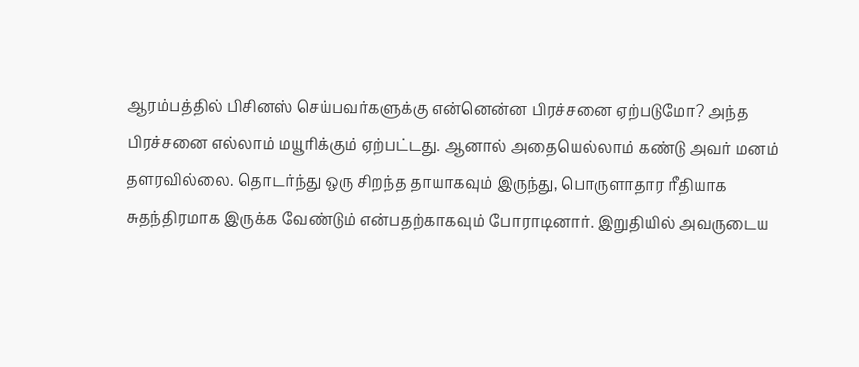ஆரம்பத்தில் பிசினஸ் செய்பவர்களுக்கு என்னென்ன பிரச்சனை ஏற்படுமோ? அந்த பிரச்சனை எல்லாம் மயூரிக்கும் ஏற்பட்டது. ஆனால் அதையெல்லாம் கண்டு அவர் மனம் தளரவில்லை. தொடர்ந்து ஒரு சிறந்த தாயாகவும் இருந்து, பொருளாதார ரீதியாக சுதந்திரமாக இருக்க வேண்டும் என்பதற்காகவும் போராடினார். இறுதியில் அவருடைய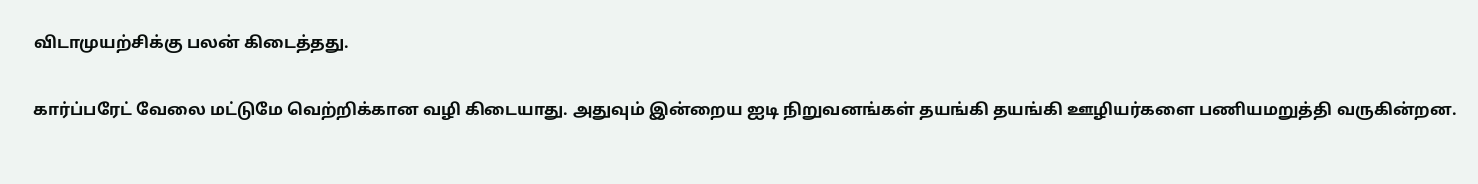விடாமுயற்சிக்கு பலன் கிடைத்தது.

கார்ப்பரேட் வேலை மட்டுமே வெற்றிக்கான வழி கிடையாது. அதுவும் இன்றைய ஐடி நிறுவனங்கள் தயங்கி தயங்கி ஊழியர்களை பணியமறுத்தி வருகின்றன.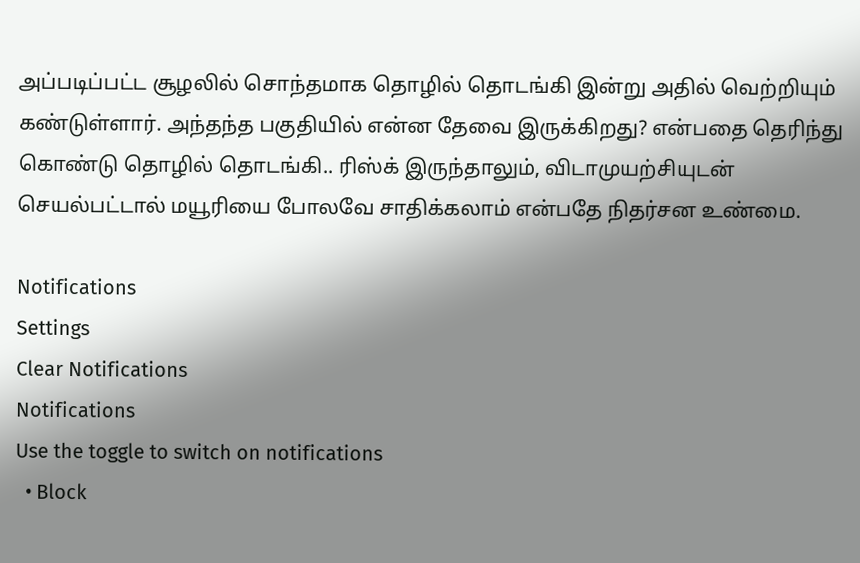அப்படிப்பட்ட சூழலில் சொந்தமாக தொழில் தொடங்கி இன்று அதில் வெற்றியும் கண்டுள்ளார். அந்தந்த பகுதியில் என்ன தேவை இருக்கிறது? என்பதை தெரிந்து கொண்டு தொழில் தொடங்கி.. ரிஸ்க் இருந்தாலும், விடாமுயற்சியுடன் செயல்பட்டால் மயூரியை போலவே சாதிக்கலாம் என்பதே நிதர்சன உண்மை.

Notifications
Settings
Clear Notifications
Notifications
Use the toggle to switch on notifications
  • Block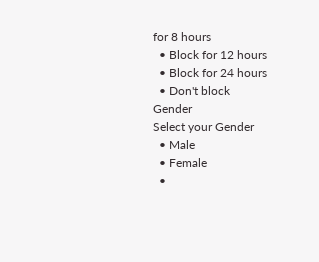for 8 hours
  • Block for 12 hours
  • Block for 24 hours
  • Don't block
Gender
Select your Gender
  • Male
  • Female
  •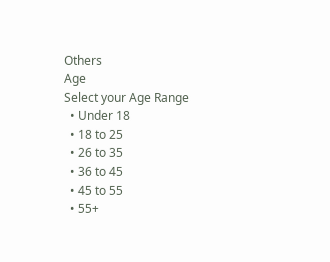Others
Age
Select your Age Range
  • Under 18
  • 18 to 25
  • 26 to 35
  • 36 to 45
  • 45 to 55
  • 55+